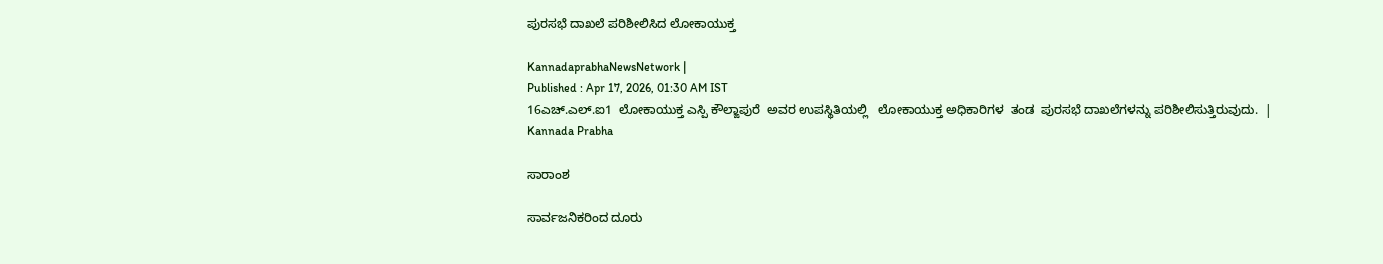ಪುರಸಭೆ ದಾಖಲೆ ಪರಿಶೀಲಿಸಿದ ಲೋಕಾಯುಕ್ತ

KannadaprabhaNewsNetwork |
Published : Apr 17, 2026, 01:30 AM IST
16ಎಚ್.ಎಲ್.ಐ1  ಲೋಕಾಯುಕ್ತ ಎಸ್ಪಿ ಕೌಲ್ಙಾಪುರೆ  ಅವರ ಉಪಸ್ಥಿತಿಯಲ್ಲಿ   ಲೋಕಾಯುಕ್ತ ಅಧಿಕಾರಿಗಳ  ತಂಡ  ಪುರಸಭೆ ದಾಖಲೆಗಳನ್ನು ಪರಿಶೀಲಿಸುತ್ತಿರುವುದು.  | Kannada Prabha

ಸಾರಾಂಶ

ಸಾರ್ವಜನಿಕರಿಂದ ದೂರು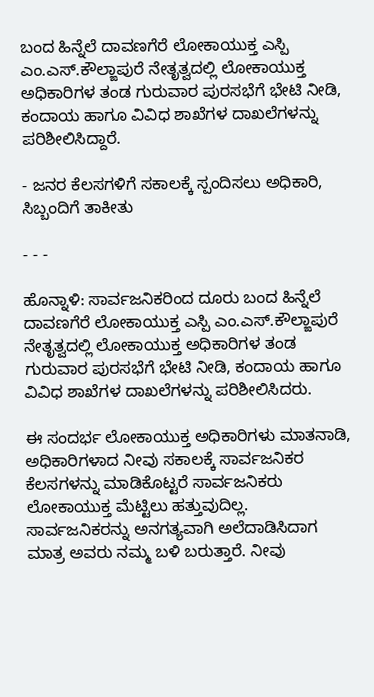ಬಂದ ಹಿನ್ನೆಲೆ ದಾವಣಗೆರೆ ಲೋಕಾಯುಕ್ತ ಎಸ್ಪಿ ಎಂ.ಎಸ್.ಕೌಲ್ಙಾಪುರೆ ನೇತೃತ್ವದಲ್ಲಿ ಲೋಕಾಯುಕ್ತ ಅಧಿಕಾರಿಗಳ ತಂಡ ಗುರುವಾರ ಪುರಸಭೆಗೆ ಭೇಟಿ ನೀಡಿ, ಕಂದಾಯ ಹಾಗೂ ವಿವಿಧ ಶಾಖೆಗಳ ದಾಖಲೆಗಳನ್ನು ಪರಿಶೀಲಿಸಿದ್ದಾರೆ.

- ಜನರ ಕೆಲಸಗಳಿಗೆ ಸಕಾಲಕ್ಕೆ ಸ್ಪಂದಿಸಲು ಅಧಿಕಾರಿ, ಸಿಬ್ಬಂದಿಗೆ ತಾಕೀತು

- - -

ಹೊನ್ನಾಳಿ: ಸಾರ್ವಜನಿಕರಿಂದ ದೂರು ಬಂದ ಹಿನ್ನೆಲೆ ದಾವಣಗೆರೆ ಲೋಕಾಯುಕ್ತ ಎಸ್ಪಿ ಎಂ.ಎಸ್.ಕೌಲ್ಙಾಪುರೆ ನೇತೃತ್ವದಲ್ಲಿ ಲೋಕಾಯುಕ್ತ ಅಧಿಕಾರಿಗಳ ತಂಡ ಗುರುವಾರ ಪುರಸಭೆಗೆ ಭೇಟಿ ನೀಡಿ, ಕಂದಾಯ ಹಾಗೂ ವಿವಿಧ ಶಾಖೆಗಳ ದಾಖಲೆಗಳನ್ನು ಪರಿಶೀಲಿಸಿದರು.

ಈ ಸಂದರ್ಭ ಲೋಕಾಯುಕ್ತ ಅಧಿಕಾರಿಗಳು ಮಾತನಾಡಿ, ಅಧಿಕಾರಿಗಳಾದ ನೀವು ಸಕಾಲಕ್ಕೆ ಸಾರ್ವಜನಿಕರ ಕೆಲಸಗಳನ್ನು ಮಾಡಿಕೊಟ್ಟರೆ ಸಾರ್ವಜನಿಕರು ಲೋಕಾಯುಕ್ತ ಮೆಟ್ಟಿಲು ಹತ್ತುವುದಿಲ್ಲ. ಸಾರ್ವಜನಿಕರನ್ನು ಅನಗತ್ಯವಾಗಿ ಅಲೆದಾಡಿಸಿದಾಗ ಮಾತ್ರ ಅವರು ನಮ್ಮ ಬಳಿ ಬರುತ್ತಾರೆ. ನೀವು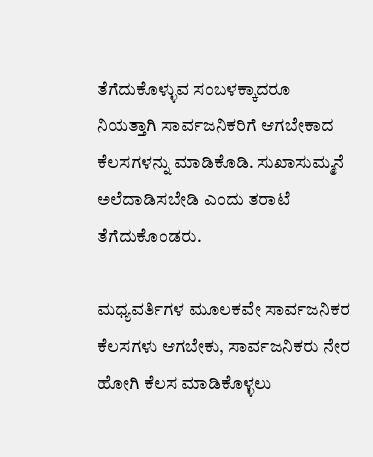ತೆಗೆದುಕೊಳ್ಳುವ ಸಂಬಳಕ್ಕಾದರೂ ನಿಯತ್ತಾಗಿ ಸಾರ್ವಜನಿಕರಿಗೆ ಆಗಬೇಕಾದ ಕೆಲಸಗಳನ್ನು ಮಾಡಿಕೊಡಿ. ಸುಖಾಸುಮ್ಮನೆ ಅಲೆದಾಡಿಸಬೇಡಿ ಎಂದು ತರಾಟೆ ತೆಗೆದುಕೊಂಡರು.

ಮಧ್ಯವರ್ತಿಗಳ ಮೂಲಕವೇ ಸಾರ್ವಜನಿಕರ ಕೆಲಸಗಳು ಆಗಬೇಕು, ಸಾರ್ವಜನಿಕರು ನೇರ ಹೋಗಿ ಕೆಲಸ ಮಾಡಿಕೊಳ್ಳಲು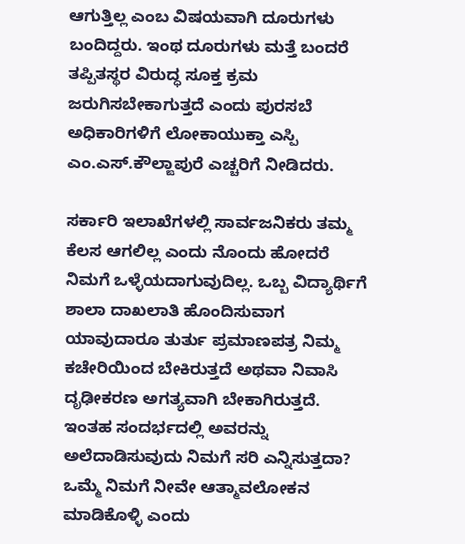ಆಗುತ್ತಿಲ್ಲ ಎಂಬ ವಿಷಯವಾಗಿ ದೂರುಗಳು ಬಂದಿದ್ದರು. ಇಂಥ ದೂರುಗಳು ಮತ್ತೆ ಬಂದರೆ ತಪ್ಪಿತಸ್ಥರ ವಿರುದ್ಧ ಸೂಕ್ತ ಕ್ರಮ ಜರುಗಿಸಬೇಕಾಗುತ್ತದೆ ಎಂದು ಪುರಸಬೆ ಅಧಿಕಾರಿಗಳಿಗೆ ಲೋಕಾಯುಕ್ತಾ ಎಸ್ಪಿ ಎಂ.ಎಸ್.ಕೌಲ್ಙಾಪುರೆ ಎಚ್ಚರಿಗೆ ನೀಡಿದರು.

ಸರ್ಕಾರಿ ಇಲಾಖೆಗಳಲ್ಲಿ ಸಾರ್ವಜನಿಕರು ತಮ್ಮ ಕೆಲಸ ಆಗಲಿಲ್ಲ ಎಂದು ನೊಂದು ಹೋದರೆ ನಿಮಗೆ ಒಳ್ಳೆಯದಾಗುವುದಿಲ್ಲ. ಒಬ್ಬ ವಿದ್ಯಾರ್ಥಿಗೆ ಶಾಲಾ ದಾಖಲಾತಿ ಹೊಂದಿಸುವಾಗ ಯಾವುದಾರೂ ತುರ್ತು ಪ್ರಮಾಣಪತ್ರ ನಿಮ್ಮ ಕಚೇರಿಯಿಂದ ಬೇಕಿರುತ್ತದೆ ಅಥವಾ ನಿವಾಸಿ ದೃಢೀಕರಣ ಅಗತ್ಯವಾಗಿ ಬೇಕಾಗಿರುತ್ತದೆ. ಇಂತಹ ಸಂದರ್ಭದಲ್ಲಿ ಅವರನ್ನು ಅಲೆದಾಡಿಸುವುದು ನಿಮಗೆ ಸರಿ ಎನ್ನಿಸುತ್ತದಾ? ಒಮ್ಮೆ ನಿಮಗೆ ನೀವೇ ಆತ್ಮಾವಲೋಕನ ಮಾಡಿಕೊಳ್ಳಿ ಎಂದು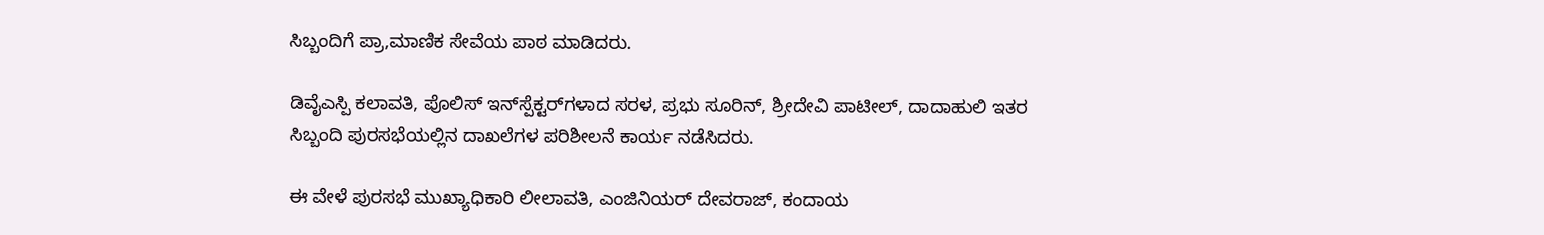ಸಿಬ್ಬಂದಿಗೆ ಪ್ರಾ,ಮಾಣಿಕ ಸೇವೆಯ ಪಾಠ ಮಾಡಿದರು.

ಡಿವೈಎಸ್ಪಿ ಕಲಾವತಿ, ಪೊಲಿಸ್ ಇನ್‌ಸ್ಪೆಕ್ಟರ್‌ಗಳಾದ ಸರಳ, ಪ್ರಭು ಸೂರಿನ್, ಶ್ರೀದೇವಿ ಪಾಟೀಲ್, ದಾದಾಹುಲಿ ಇತರ ಸಿಬ್ಬಂದಿ ಪುರಸಭೆಯಲ್ಲಿನ ದಾಖಲೆಗಳ ಪರಿಶೀಲನೆ ಕಾರ್ಯ ನಡೆಸಿದರು.

ಈ ವೇಳೆ ಪುರಸಭೆ ಮುಖ್ಯಾಧಿಕಾರಿ ಲೀಲಾವತಿ, ಎಂಜಿನಿಯರ್ ದೇವರಾಜ್, ಕಂದಾಯ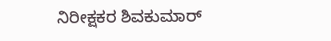ನಿರೀಕ್ಷಕರ ಶಿವಕುಮಾರ್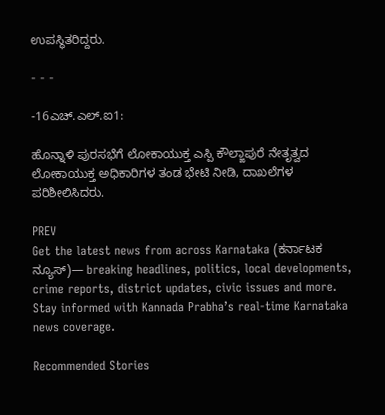ಉಪಸ್ಥಿತರಿದ್ದರು.

- - -

-16ಎಚ್.ಎಲ್.ಐ1:

ಹೊನ್ನಾಳಿ ಪುರಸಭೆಗೆ ಲೋಕಾಯುಕ್ತ ಎಸ್ಪಿ ಕೌಲ್ಙಾಪುರೆ ನೇತೃತ್ವದ ಲೋಕಾಯುಕ್ತ ಅಧಿಕಾರಿಗಳ ತಂಡ ಭೇಟಿ ನೀಡಿ, ದಾಖಲೆಗಳ ಪರಿಶೀಲಿಸಿದರು.

PREV
Get the latest news from across Karnataka (ಕರ್ನಾಟಕ ನ್ಯೂಸ್)— breaking headlines, politics, local developments, crime reports, district updates, civic issues and more. Stay informed with Kannada Prabha’s real‑time Karnataka news coverage.

Recommended Stories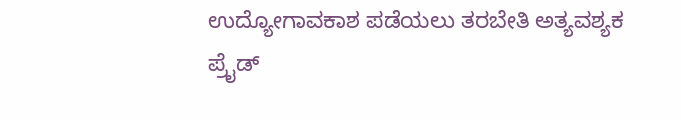ಉದ್ಯೋಗಾವಕಾಶ ಪಡೆಯಲು ತರಬೇತಿ ಅತ್ಯವಶ್ಯಕ
ಪ್ರೈಡ್‌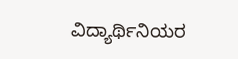ವಿದ್ಯಾರ್ಥಿನಿಯರ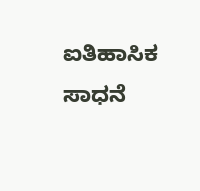ಐತಿಹಾಸಿಕ ಸಾಧನೆ